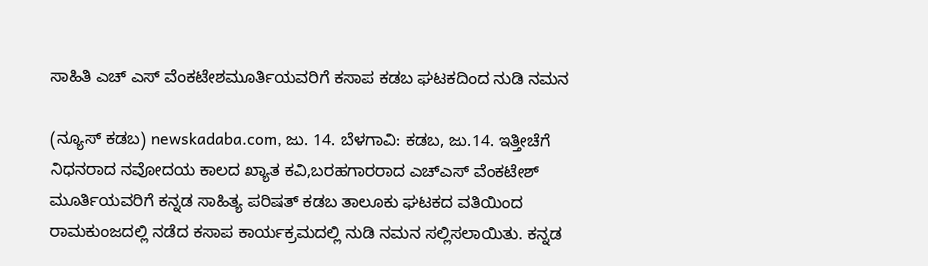ಸಾಹಿತಿ ಎಚ್ ಎಸ್ ವೆಂಕಟೇಶಮೂರ್ತಿಯವರಿಗೆ ಕಸಾಪ ಕಡಬ ಘಟಕದಿಂದ ನುಡಿ ನಮನ

(ನ್ಯೂಸ್ ಕಡಬ) newskadaba.com, ಜು. 14. ಬೆಳಗಾವಿ: ಕಡಬ, ಜು.14. ಇತ್ತೀಚೆಗೆ ನಿಧನರಾದ ನವೋದಯ ಕಾಲದ ಖ್ಯಾತ ಕವಿ,ಬರಹಗಾರರಾದ ಎಚ್ಎಸ್ ವೆಂಕಟೇಶ್ ಮೂರ್ತಿಯವರಿಗೆ ಕನ್ನಡ ಸಾಹಿತ್ಯ ಪರಿಷತ್ ಕಡಬ ತಾಲೂಕು ಘಟಕದ ವತಿಯಿಂದ ರಾಮಕುಂಜದಲ್ಲಿ ನಡೆದ ಕಸಾಪ ಕಾರ್ಯಕ್ರಮದಲ್ಲಿ ನುಡಿ ನಮನ ಸಲ್ಲಿಸಲಾಯಿತು. ಕನ್ನಡ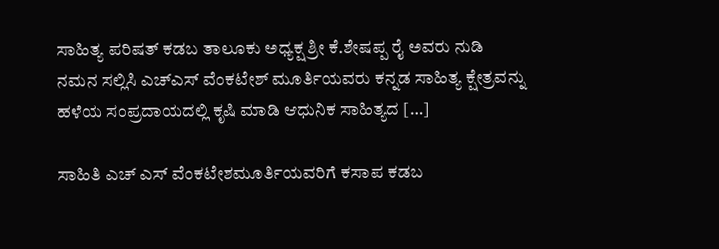ಸಾಹಿತ್ಯ ಪರಿಷತ್ ಕಡಬ ತಾಲೂಕು ಅಧ್ಯಕ್ಷ ಶ್ರೀ ಕೆ.ಶೇಷಪ್ಪ ರೈ ಅವರು ನುಡಿ ನಮನ ಸಲ್ಲಿಸಿ ಎಚ್ಎಸ್ ವೆಂಕಟೇಶ್ ಮೂರ್ತಿಯವರು ಕನ್ನಡ ಸಾಹಿತ್ಯ ಕ್ಷೇತ್ರವನ್ನು ಹಳೆಯ ಸಂಪ್ರದಾಯದಲ್ಲಿ ಕೃಷಿ ಮಾಡಿ ಆಧುನಿಕ ಸಾಹಿತ್ಯದ […]

ಸಾಹಿತಿ ಎಚ್ ಎಸ್ ವೆಂಕಟೇಶಮೂರ್ತಿಯವರಿಗೆ ಕಸಾಪ ಕಡಬ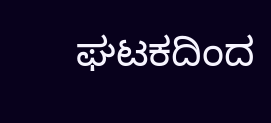ಘಟಕದಿಂದ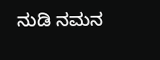ನುಡಿ ನಮನ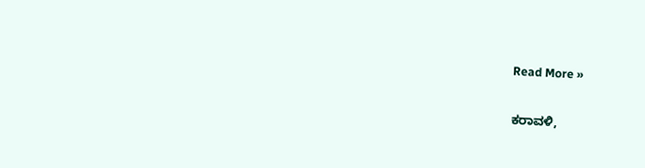Read More »

ಕರಾವಳಿ,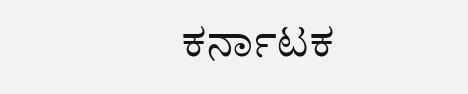ಕರ್ನಾಟಕ